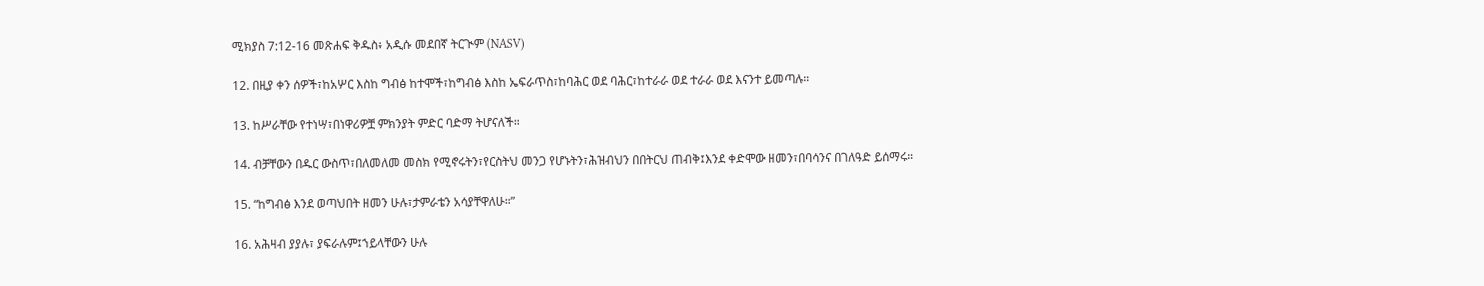ሚክያስ 7:12-16 መጽሐፍ ቅዱስ፥ አዲሱ መደበኛ ትርጒም (NASV)

12. በዚያ ቀን ሰዎች፣ከአሦር እስከ ግብፅ ከተሞች፣ከግብፅ እስከ ኤፍራጥስ፣ከባሕር ወደ ባሕር፣ከተራራ ወደ ተራራ ወደ እናንተ ይመጣሉ።

13. ከሥራቸው የተነሣ፣በነዋሪዎቿ ምክንያት ምድር ባድማ ትሆናለች።

14. ብቻቸውን በዱር ውስጥ፣በለመለመ መስክ የሚኖሩትን፣የርስትህ መንጋ የሆኑትን፣ሕዝብህን በበትርህ ጠብቅ፤እንደ ቀድሞው ዘመን፣በባሳንና በገለዓድ ይሰማሩ።

15. “ከግብፅ እንደ ወጣህበት ዘመን ሁሉ፣ታምራቴን አሳያቸዋለሁ።”

16. አሕዛብ ያያሉ፣ ያፍራሉም፤ኀይላቸውን ሁሉ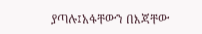ያጣሉ፤አፋቸውን በእጃቸው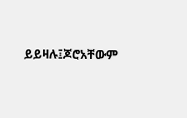ይይዛሉ፤ጆሮአቸውም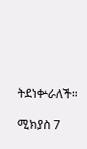ትደነቍራለች።

ሚክያስ 7